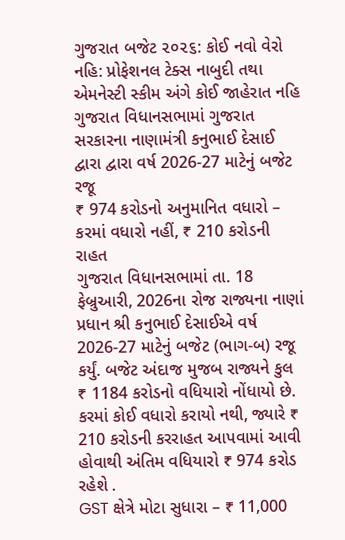ગુજરાત બજેટ ૨૦૨૬: કોઈ નવો વેરો નહિ: પ્રોફેશનલ ટેક્સ નાબુદી તથા એમનેસ્ટી સ્કીમ અંગે કોઈ જાહેરાત નહિ
ગુજરાત વિધાનસભામાં ગુજરાત સરકારના નાણામંત્રી કનુભાઈ દેસાઈ દ્વારા દ્વારા વર્ષ 2026-27 માટેનું બજેટ રજૂ
₹ 974 કરોડનો અનુમાનિત વધારો – કરમાં વધારો નહીં, ₹ 210 કરોડની રાહત
ગુજરાત વિધાનસભામાં તા. 18 ફેબ્રુઆરી, 2026ના રોજ રાજ્યના નાણાં પ્રધાન શ્રી કનુભાઈ દેસાઈએ વર્ષ 2026-27 માટેનું બજેટ (ભાગ-બ) રજૂ કર્યું. બજેટ અંદાજ મુજબ રાજ્યને કુલ ₹ 1184 કરોડનો વધિયારો નોંધાયો છે. કરમાં કોઈ વધારો કરાયો નથી, જ્યારે ₹ 210 કરોડની કરરાહત આપવામાં આવી હોવાથી અંતિમ વધિયારો ₹ 974 કરોડ રહેશે .
GST ક્ષેત્રે મોટા સુધારા – ₹ 11,000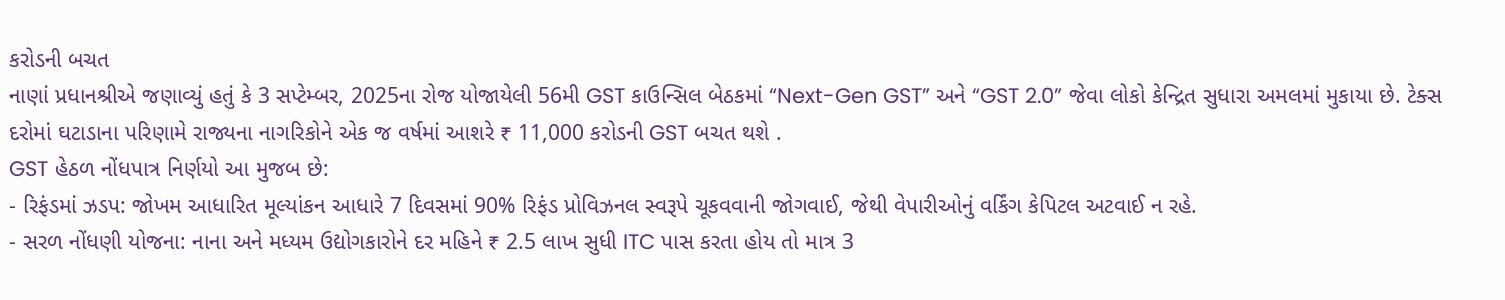કરોડની બચત
નાણાં પ્રધાનશ્રીએ જણાવ્યું હતું કે 3 સપ્ટેમ્બર, 2025ના રોજ યોજાયેલી 56મી GST કાઉન્સિલ બેઠકમાં “Next-Gen GST” અને “GST 2.0” જેવા લોકો કેન્દ્રિત સુધારા અમલમાં મુકાયા છે. ટેક્સ દરોમાં ઘટાડાના પરિણામે રાજ્યના નાગરિકોને એક જ વર્ષમાં આશરે ₹ 11,000 કરોડની GST બચત થશે .
GST હેઠળ નોંધપાત્ર નિર્ણયો આ મુજબ છે:
- રિફંડમાં ઝડપ: જોખમ આધારિત મૂલ્યાંકન આધારે 7 દિવસમાં 90% રિફંડ પ્રોવિઝનલ સ્વરૂપે ચૂકવવાની જોગવાઈ, જેથી વેપારીઓનું વર્કિંગ કેપિટલ અટવાઈ ન રહે.
- સરળ નોંધણી યોજના: નાના અને મધ્યમ ઉદ્યોગકારોને દર મહિને ₹ 2.5 લાખ સુધી ITC પાસ કરતા હોય તો માત્ર 3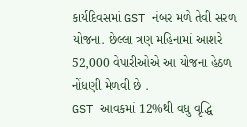કાર્યદિવસમાં GST નંબર મળે તેવી સરળ યોજના. છેલ્લા ત્રણ મહિનામાં આશરે 52,000 વેપારીઓએ આ યોજના હેઠળ નોંધણી મેળવી છે .
GST આવકમાં 12%થી વધુ વૃદ્ધિ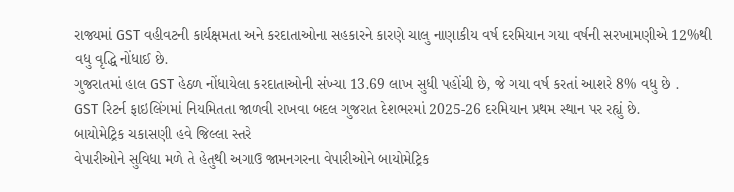રાજ્યમાં GST વહીવટની કાર્યક્ષમતા અને કરદાતાઓના સહકારને કારણે ચાલુ નાણાકીય વર્ષ દરમિયાન ગયા વર્ષની સરખામણીએ 12%થી વધુ વૃદ્ધિ નોંધાઈ છે.
ગુજરાતમાં હાલ GST હેઠળ નોંધાયેલા કરદાતાઓની સંખ્યા 13.69 લાખ સુધી પહોંચી છે, જે ગયા વર્ષ કરતાં આશરે 8% વધુ છે .
GST રિટર્ન ફાઇલિંગમાં નિયમિતતા જાળવી રાખવા બદલ ગુજરાત દેશભરમાં 2025-26 દરમિયાન પ્રથમ સ્થાન પર રહ્યું છે.
બાયોમેટ્રિક ચકાસણી હવે જિલ્લા સ્તરે
વેપારીઓને સુવિધા મળે તે હેતુથી અગાઉ જામનગરના વેપારીઓને બાયોમેટ્રિક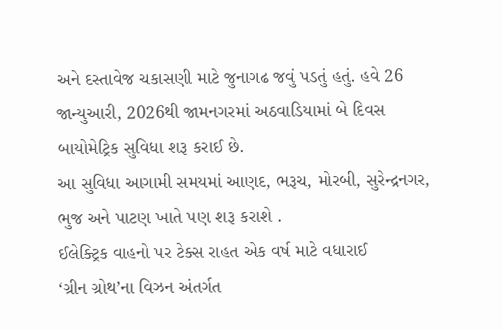અને દસ્તાવેજ ચકાસણી માટે જુનાગઢ જવું પડતું હતું. હવે 26 જાન્યુઆરી, 2026થી જામનગરમાં અઠવાડિયામાં બે દિવસ બાયોમેટ્રિક સુવિધા શરૂ કરાઈ છે.
આ સુવિધા આગામી સમયમાં આણદ, ભરૂચ, મોરબી, સુરેન્દ્રનગર, ભુજ અને પાટણ ખાતે પણ શરૂ કરાશે .
ઈલેક્ટ્રિક વાહનો પર ટેક્સ રાહત એક વર્ષ માટે વધારાઈ
‘ગ્રીન ગ્રોથ’ના વિઝન અંતર્ગત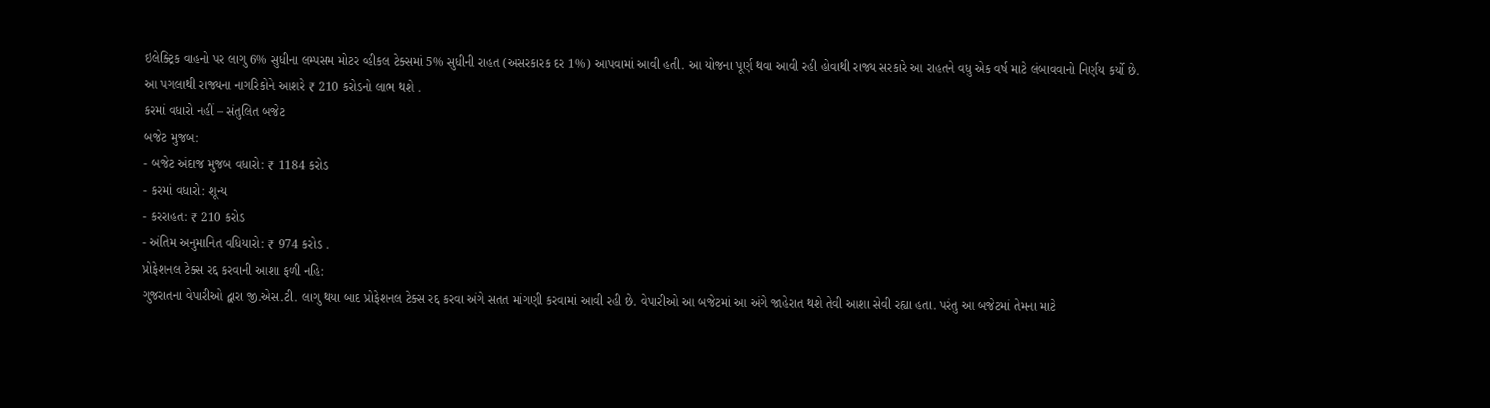ઇલેક્ટ્રિક વાહનો પર લાગુ 6% સુધીના લમ્પસમ મોટર વ્હીકલ ટેક્સમાં 5% સુધીની રાહત (અસરકારક દર 1%) આપવામાં આવી હતી. આ યોજના પૂર્ણ થવા આવી રહી હોવાથી રાજ્ય સરકારે આ રાહતને વધુ એક વર્ષ માટે લંબાવવાનો નિર્ણય કર્યો છે.
આ પગલાથી રાજ્યના નાગરિકોને આશરે ₹ 210 કરોડનો લાભ થશે .
કરમાં વધારો નહીં – સંતુલિત બજેટ
બજેટ મુજબ:
- બજેટ અંદાજ મુજબ વધારો: ₹ 1184 કરોડ
- કરમાં વધારો: શૂન્ય
- કરરાહત: ₹ 210 કરોડ
- અંતિમ અનુમાનિત વધિયારો: ₹ 974 કરોડ .
પ્રોફેશનલ ટેક્સ રદ્દ કરવાની આશા ફળી નહિ:
ગુજરાતના વેપારીઓ દ્વારા જી.એસ.ટી. લાગુ થયા બાદ પ્રોફેશનલ ટેક્સ રદ્દ કરવા અંગે સતત માંગણી કરવામાં આવી રહી છે. વેપારીઓ આ બજેટમાં આ અંગે જાહેરાત થશે તેવી આશા સેવી રહ્યા હતા. પરંતુ આ બજેટમાં તેમના માટે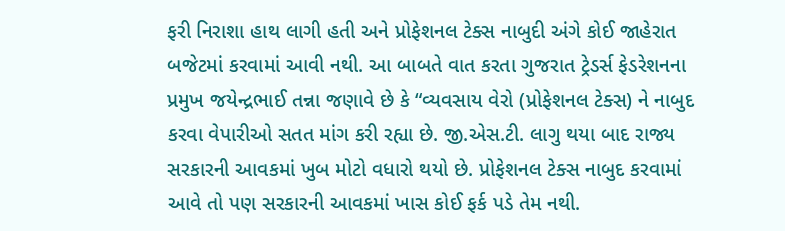ફરી નિરાશા હાથ લાગી હતી અને પ્રોફેશનલ ટેક્સ નાબુદી અંગે કોઈ જાહેરાત બજેટમાં કરવામાં આવી નથી. આ બાબતે વાત કરતા ગુજરાત ટ્રેડર્સ ફેડરેશનના પ્રમુખ જયેન્દ્રભાઈ તન્ના જણાવે છે કે “વ્યવસાય વેરો (પ્રોફેશનલ ટેક્સ) ને નાબુદ કરવા વેપારીઓ સતત માંગ કરી રહ્યા છે. જી.એસ.ટી. લાગુ થયા બાદ રાજ્ય સરકારની આવકમાં ખુબ મોટો વધારો થયો છે. પ્રોફેશનલ ટેક્સ નાબુદ કરવામાં આવે તો પણ સરકારની આવકમાં ખાસ કોઈ ફર્ક પડે તેમ નથી.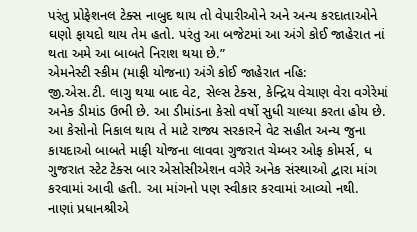પરંતુ પ્રોફેશનલ ટેક્સ નાબુદ થાય તો વેપારીઓને અને અન્ય કરદાતાઓને ઘણો ફાયદો થાય તેમ હતો. પરંતુ આ બજેટમાં આ અંગે કોઈ જાહેરાત નાં થતા અમે આ બાબતે નિરાશ થયા છે.”
એમનેસ્ટી સ્કીમ (માફી યોજના) અંગે કોઈ જાહેરાત નહિ:
જી.એસ.ટી. લાગુ થયા બાદ વેટ, સેલ્સ ટેક્સ, કેન્દ્રિય વેચાણ વેરા વગેરેમાં અનેક ડીમાંડ ઉભી છે. આ ડીમાંડના કેસો વર્ષો સુધી ચાલ્યા કરતા હોય છે. આ કેસોનો નિકાલ થાય તે માટે રાજ્ય સરકારને વેટ સહીત અન્ય જુના કાયદાઓ બાબતે માફી યોજના લાવવા ગુજરાત ચેમ્બર ઓફ કોમર્સ, ધ ગુજરાત સ્ટેટ ટેક્સ બાર એસોસીએશન વગેરે અનેક સંસ્થાઓ દ્વારા માંગ કરવામાં આવી હતી. આ માંગનો પણ સ્વીકાર કરવામાં આવ્યો નથી.
નાણાં પ્રધાનશ્રીએ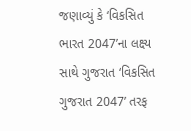જણાવ્યું કે ‘વિકસિત ભારત 2047’ના લક્ષ્ય સાથે ગુજરાત ‘વિકસિત ગુજરાત 2047’ તરફ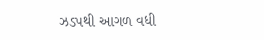ઝડપથી આગળ વધી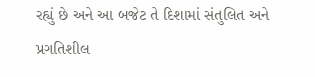રહ્યું છે અને આ બજેટ તે દિશામાં સંતુલિત અને પ્રગતિશીલ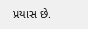પ્રયાસ છે.